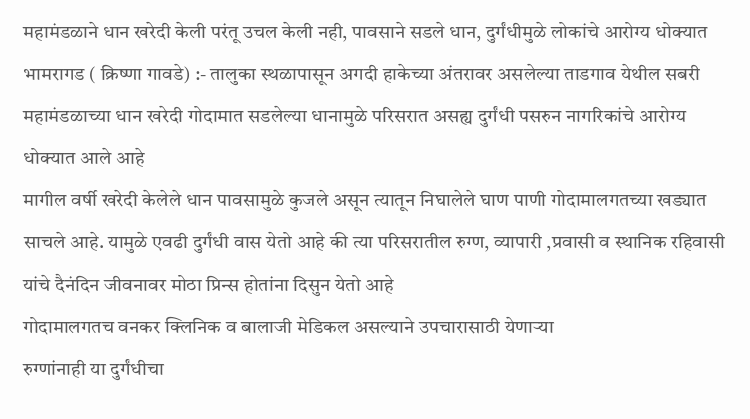महामंडळाने धान खरेदी केली परंतू उचल केली नही, पावसाने सडले धान, दुर्गंधीमुळे लोकांचे आरोग्य धोक्यात
भामरागड ( क्रिष्णा गावडे) :- तालुका स्थळापासून अगदी हाकेच्या अंतरावर असलेल्या ताडगाव येथील सबरी
महामंडळाच्या धान खरेदी गोदामात सडलेल्या धानामुळे परिसरात असह्य दुर्गंधी पसरुन नागरिकांचे आरोग्य धोक्यात आले आहे
मागील वर्षी खरेदी केलेले धान पावसामुळे कुजले असून त्यातून निघालेले घाण पाणी गोदामालगतच्या खड्यात साचले आहे. यामुळे एवढी दुर्गंधी वास येतो आहे की त्या परिसरातील रुग्ण, व्यापारी ,प्रवासी व स्थानिक रहिवासी यांचे दैनंदिन जीवनावर मोठा प्रिन्स होतांना दिसुन येतो आहे
गोदामालगतच वनकर क्लिनिक व बालाजी मेडिकल असल्याने उपचारासाठी येणाऱ्या
रुग्णांनाही या दुर्गंधीचा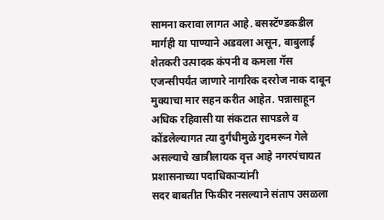सामना करावा लागत आहे. बसस्टॅण्डकडील मार्गही या पाण्याने अडवला असून, बाबुलाई शेतकरी उत्पादक कंपनी व कमला गॅस एजन्सीपर्यंत जाणारे नागरिक दररोज नाक दाबून मुक्याचा मार सहन करीत आहेत. पन्नासाहून अधिक रहिवासी या संकटात सापडले व कोंडलेल्यागत त्या दुर्गंधीमुळे गुदमरून गेले असल्याचे खात्रीलायक वृत्त आहे नगरपंचायत प्रशासनाच्या पदाधिकाऱ्यांनी
सदर बाबतीत फिकीर नसल्याने संताप उसळला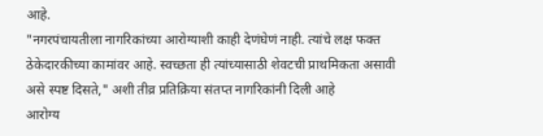आहे.
"नगरपंचायतीला नागरिकांच्या आरोग्याशी काही देणंघेणं नाही. त्यांचे लक्ष फक्त ठेकेदारकीच्या कामांवर आहे. स्वच्छता ही त्यांच्यासाठी शेवटची प्राथमिकता असावी असे स्पष्ट दिसते," अशी तीव्र प्रतिक्रिया संतप्त नागरिकांनी दिली आहे
आरोग्य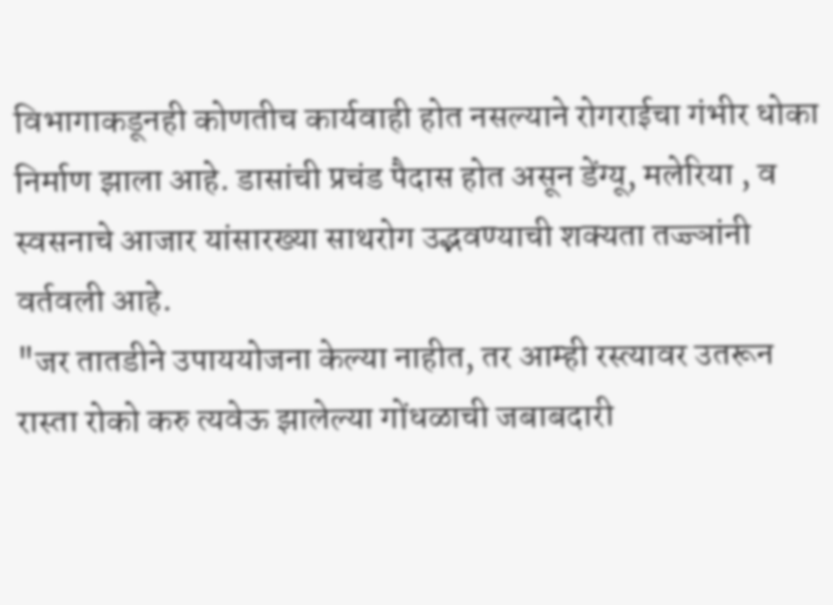विभागाकडूनही कोणतीच कार्यवाही होत नसल्याने रोगराईचा गंभीर धोका निर्माण झाला आहे. डासांची प्रचंड पैदास होत असून डेंग्यू, मलेरिया , व स्वसनाचे आजार यांसारख्या साथरोग उद्भवण्याची शक्यता तज्ज्ञांनी वर्तवली आहे.
"जर तातडीने उपाययोजना केल्या नाहीत, तर आम्ही रस्त्यावर उतरून रास्ता रोको करु त्यवेऊ झालेल्या गोंधळाची जबाबदारी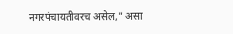नगरपंचायतीवरच असेल," असा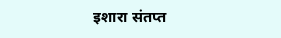इशारा संतप्त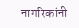नागरिकांनी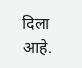दिला आहे.